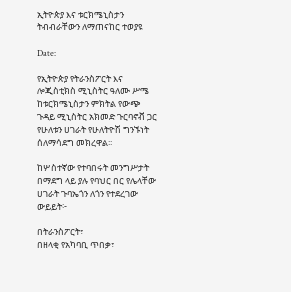ኢትዮጵያ እና ቱርክሜኒስታን ትብብራቸውን ለማጠናከር ተወያዩ

Date:

የኢትዮጵያ የትራንስፖርት እና ሎጂስቲክስ ሚኒስትር ዓለሙ ሥሜ ከቱርክሜኒስታን ምክትል የውጭ ጉዳይ ሚኒስትር አክመድ ጉርባኖቭ ጋር የሁለቱን ሀገራት የሁለትዮሽ ግንኙነት ሰለማሳደግ መክረዋል፡፡

ከሦስተኛው የተባበሩት መንግሥታት በማደግ ላይ ያሉ የባህር በር የሌላቸው ሀገራት ጉባኤጎን ለጎን የተደረገው ውይይት፦

በትራንስፖርት፣
በዘላቂ የአካባቢ ጥበቃ፣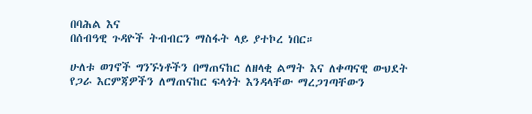በባሕል እና
በሰብዓዊ ጉዳዮች ትብብርን ማስፋት ላይ ያተኮረ ነበር።

ሁለቱ ወገኖች ግንኙነቶችን በማጠናከር ለዘላቂ ልማት እና ለቀጣናዊ ውህደት የጋራ እርምጃዎችን ለማጠናከር ፍላጎት እንዳላቸው ማረጋገጣቸውን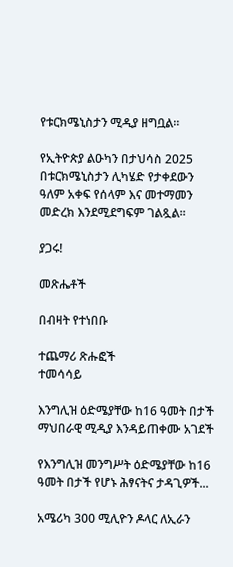የቱርክሜኒስታን ሚዲያ ዘግቧል፡፡

የኢትዮጵያ ልዑካን በታህሳስ 2025 በቱርክሜኒስታን ሊካሄድ የታቀደውን ዓለም አቀፍ የሰላም እና መተማመን መድረክ እንደሚደግፍም ገልጿል፡፡

ያጋሩ!

መጽሔቶች

በብዛት የተነበቡ

ተጨማሪ ጽሑፎች
ተመሳሳይ

እንግሊዝ ዕድሜያቸው ከ16 ዓመት በታች ማህበራዊ ሚዲያ እንዳይጠቀሙ አገደች

የእንግሊዝ መንግሥት ዕድሜያቸው ከ16 ዓመት በታች የሆኑ ሕፃናትና ታዳጊዎች...

አሜሪካ 300 ሚሊዮን ዶላር ለኢራን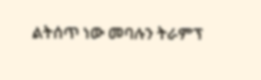ልትሰጥ ነው መባሉን ትራምፕ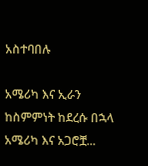አስተባበሉ

አሜሪካ እና ኢራን ከስምምነት ከደረሱ በኋላ አሜሪካ እና አጋሮቿ...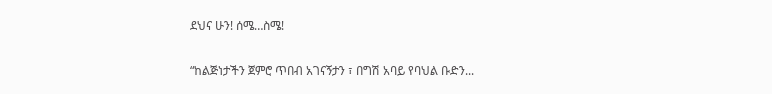ደህና ሁን! ሰሜ…ስሜ!

“ከልጅነታችን ጀምሮ ጥበብ አገናኝታን ፣ በግሽ አባይ የባህል ቡድን...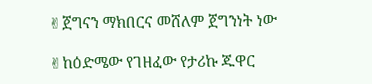✌ጀግናን ማክበርና መሸለም ጀግንነት ነው

✌ከዕድሜው የገዘፈው የታሪኩ ጁዋር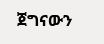ጀግናውን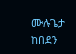ሙሉጌታ ከበደን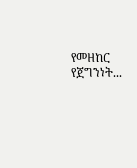የመዘከር የጀግንነት...